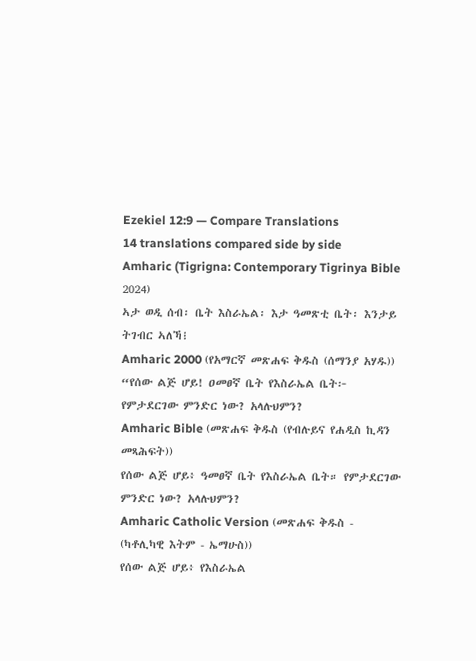Ezekiel 12:9 — Compare Translations
14 translations compared side by side
Amharic (Tigrigna: Contemporary Tigrinya Bible 2024)
ኣታ ወዲ ሰብ፡ ቤት እስራኤል፡ እታ ዓመጽቲ ቤት፡ እንታይ ትገብር ኣለኻ፧
Amharic 2000 (የአማርኛ መጽሐፍ ቅዱስ (ሰማንያ አሃዱ))
“የሰው ልጅ ሆይ! ዐመፀኛ ቤት የእስራኤል ቤት፦ የምታደርገው ምንድር ነው? አላሉህምን?
Amharic Bible (መጽሐፍ ቅዱስ (የብሉይና የሐዲስ ኪዳን መጻሕፍት))
የሰው ልጅ ሆይ፥ ዓመፀኛ ቤት የእስራኤል ቤት። የምታደርገው ምንድር ነው? አላሉህምን?
Amharic Catholic Version (መጽሐፍ ቅዱስ - (ካቶሊካዊ እትም - ኤማሁስ))
የሰው ልጅ ሆይ፥ የእስራኤል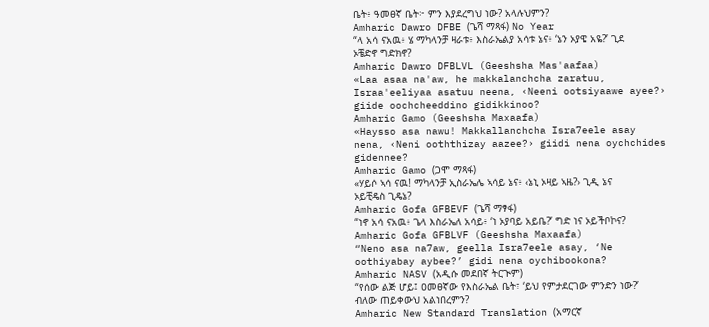ቤት፥ ዓመፀኛ ቤት፦ ምን እያደረግህ ነው? አላሉህምን?
Amharic Dawro DFBE (ጌሻ ማጻፋ) No Year
“ላ አሳ ናአዉ፥ ሄ ማካላንቻ ዛራቱ፥ እስራኤልያ አሳቱ ኔና፥ ‘ኔን ኦያዌ አዬ?’ ጊደ ኦቼድኖ ግድክኖ?
Amharic Dawro DFBLVL (Geeshsha Mas'aafaa)
«Laa asaa na'aw, he makkalanchcha zaratuu, Israa'eeliyaa asatuu neena, ‹Neeni ootsiyaawe ayee?› giide oochcheeddino gidikkinoo?
Amharic Gamo (Geeshsha Maxaafa)
«Haysso asa nawu! Makkallanchcha Isra7eele asay nena, ‹Neni ooththizay aazee?› giidi nena oychchides gidennee?
Amharic Gamo (ጋሞ ማጻፋ)
«ሃይሶ ኣሳ ናዉ! ማካላንቻ ኢስራኤሌ ኣሳይ ኔና፥ ‹ኔኒ ኦዛይ ኣዜ?› ጊዲ ኔና ኦይቺዴስ ጊዴኔ?
Amharic Gofa GFBEVF (ጌሻ ማፃፋ)
“ነኖ አሳ ናአዉ፥ ጌላ እስራኤለ አሳይ፥ ‘ነ ኦያባይ አይቤ?’ ግድ ነና ኦይችቦኮና?
Amharic Gofa GFBLVF (Geeshsha Maxaafa)
“Neno asa na7aw, geella Isra7eele asay, ‘Ne oothiyabay aybee?’ gidi nena oychibookona?
Amharic NASV (አዲሱ መደበኛ ትርጒም)
“የሰው ልጅ ሆይ፤ ዐመፀኛው የእስራኤል ቤት፣ ‘ይህ የምታደርገው ምንድን ነው?’ ብለው ጠይቀውህ አልነበረምን?
Amharic New Standard Translation (አማርኛ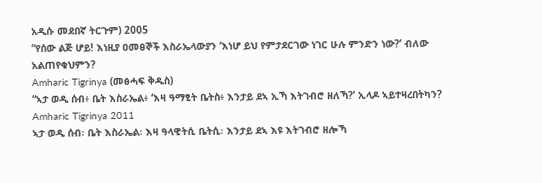አዲሱ መደበኛ ትርጉም) 2005
“የሰው ልጅ ሆይ! እነዚያ ዐመፀኞች እስራኤላውያን ‘እነሆ ይህ የምታደርገው ነገር ሁሉ ምንድን ነው?’ ብለው አልጠየቁህምን?
Amharic Tigrinya (መፅሓፍ ቅዱስ)
“ኣታ ወዲ ሰብ፥ ቤት እስራኤል፥ ‘እዛ ዓማፂት ቤትስ፥ እንታይ ደኣ ኢኻ እትገብሮ ዘለኻ?’ ኢላዶ ኣይተዛረበትካን?
Amharic Tigrinya 2011
ኣታ ወዲ ሰብ፡ ቤት እስራኤል፡ እዛ ዓላዊትሲ ቤትሲ፡ እንታይ ደኣ እዩ እትገብሮ ዘሎኻ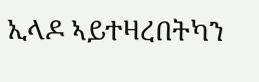ኢላዶ ኣይተዛረበትካን